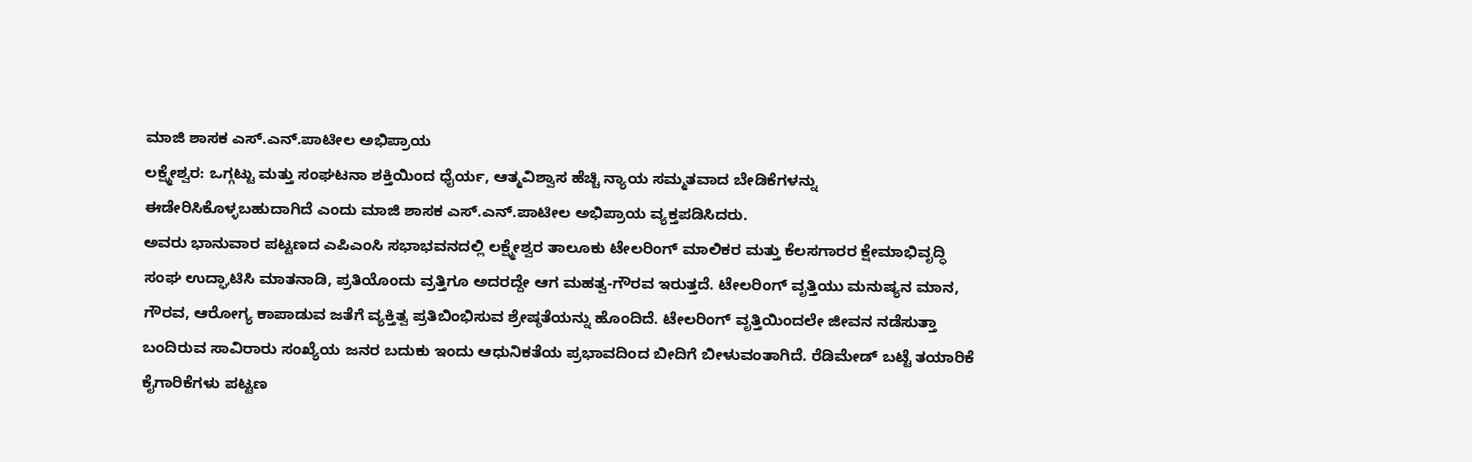ಮಾಜಿ ಶಾಸಕ ಎಸ್.ಎನ್.ಪಾಟೀಲ ಅಭಿಪ್ರಾಯ
ಲಕ್ಷ್ಮೇಶ್ವರ: ಒಗ್ಗಟ್ಟು ಮತ್ತು ಸಂಘಟನಾ ಶಕ್ತಿಯಿಂದ ಧೈರ್ಯ, ಆತ್ಮವಿಶ್ವಾಸ ಹೆಚ್ಚಿ ನ್ಯಾಯ ಸಮ್ಮತವಾದ ಬೇಡಿಕೆಗಳನ್ನು ಈಡೇರಿಸಿಕೊಳ್ಳಬಹುದಾಗಿದೆ ಎಂದು ಮಾಜಿ ಶಾಸಕ ಎಸ್.ಎನ್.ಪಾಟೀಲ ಅಭಿಪ್ರಾಯ ವ್ಯಕ್ತಪಡಿಸಿದರು.
ಅವರು ಭಾನುವಾರ ಪಟ್ಟಣದ ಎಪಿಎಂಸಿ ಸಭಾಭವನದಲ್ಲಿ ಲಕ್ಷ್ಮೇಶ್ವರ ತಾಲೂಕು ಟೇಲರಿಂಗ್ ಮಾಲಿಕರ ಮತ್ತು ಕೆಲಸಗಾರರ ಕ್ಷೇಮಾಭಿವೃದ್ಧಿ ಸಂಘ ಉದ್ಘಾಟಿಸಿ ಮಾತನಾಡಿ, ಪ್ರತಿಯೊಂದು ವ್ರತ್ತಿಗೂ ಅದರದ್ದೇ ಆಗ ಮಹತ್ವ-ಗೌರವ ಇರುತ್ತದೆ. ಟೇಲರಿಂಗ್ ವೃತ್ತಿಯು ಮನುಷ್ಯನ ಮಾನ, ಗೌರವ, ಆರೋಗ್ಯ ಕಾಪಾಡುವ ಜತೆಗೆ ವ್ಯಕ್ತಿತ್ವ ಪ್ರತಿಬಿಂಭಿಸುವ ಶ್ರೇಷ್ಠತೆಯನ್ನು ಹೊಂದಿದೆ. ಟೇಲರಿಂಗ್ ವೃತ್ತಿಯಿಂದಲೇ ಜೀವನ ನಡೆಸುತ್ತಾ ಬಂದಿರುವ ಸಾವಿರಾರು ಸಂಖ್ಯೆಯ ಜನರ ಬದುಕು ಇಂದು ಆಧುನಿಕತೆಯ ಪ್ರಭಾವದಿಂದ ಬೀದಿಗೆ ಬೀಳುವಂತಾಗಿದೆ. ರೆಡಿಮೇಡ್ ಬಟ್ಟೆ ತಯಾರಿಕೆ ಕೈಗಾರಿಕೆಗಳು ಪಟ್ಟಣ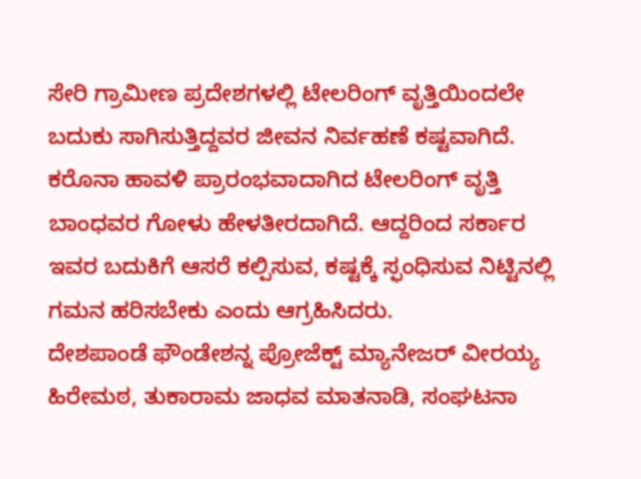ಸೇರಿ ಗ್ರಾಮೀಣ ಪ್ರದೇಶಗಳಲ್ಲಿ ಟೇಲರಿಂಗ್ ವೃತ್ತಿಯಿಂದಲೇ ಬದುಕು ಸಾಗಿಸುತ್ತಿದ್ದವರ ಜೀವನ ನಿರ್ವಹಣೆ ಕಷ್ಟವಾಗಿದೆ. ಕರೊನಾ ಹಾವಳಿ ಪ್ರಾರಂಭವಾದಾಗಿದ ಟೇಲರಿಂಗ್ ವೃತ್ತಿ ಬಾಂಧವರ ಗೋಳು ಹೇಳತೀರದಾಗಿದೆ. ಆದ್ದರಿಂದ ಸರ್ಕಾರ ಇವರ ಬದುಕಿಗೆ ಆಸರೆ ಕಲ್ಪಿಸುವ, ಕಷ್ಟಕ್ಕೆ ಸ್ಫಂಧಿಸುವ ನಿಟ್ಟಿನಲ್ಲಿ ಗಮನ ಹರಿಸಬೇಕು ಎಂದು ಆಗ್ರಹಿಸಿದರು.
ದೇಶಪಾಂಡೆ ಫೌಂಡೇಶನ್ನ ಪ್ರೋಜೆಕ್ಟ್ ಮ್ಯಾನೇಜರ್ ವೀರಯ್ಯ ಹಿರೇಮಠ, ತುಕಾರಾಮ ಜಾಧವ ಮಾತನಾಡಿ, ಸಂಘಟನಾ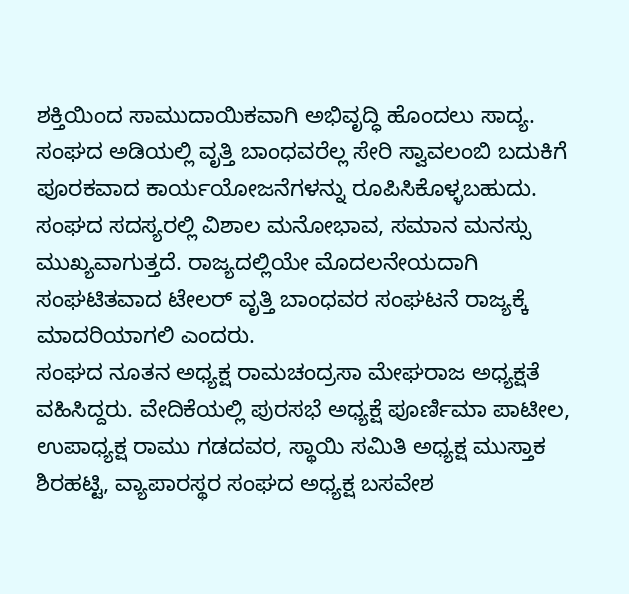ಶಕ್ತಿಯಿಂದ ಸಾಮುದಾಯಿಕವಾಗಿ ಅಭಿವೃದ್ಧಿ ಹೊಂದಲು ಸಾದ್ಯ. ಸಂಘದ ಅಡಿಯಲ್ಲಿ ವೃತ್ತಿ ಬಾಂಧವರೆಲ್ಲ ಸೇರಿ ಸ್ವಾವಲಂಬಿ ಬದುಕಿಗೆ ಪೂರಕವಾದ ಕಾರ್ಯಯೋಜನೆಗಳನ್ನು ರೂಪಿಸಿಕೊಳ್ಳಬಹುದು. ಸಂಘದ ಸದಸ್ಯರಲ್ಲಿ ವಿಶಾಲ ಮನೋಭಾವ, ಸಮಾನ ಮನಸ್ಸು ಮುಖ್ಯವಾಗುತ್ತದೆ. ರಾಜ್ಯದಲ್ಲಿಯೇ ಮೊದಲನೇಯದಾಗಿ ಸಂಘಟಿತವಾದ ಟೇಲರ್ ವೃತ್ತಿ ಬಾಂಧವರ ಸಂಘಟನೆ ರಾಜ್ಯಕ್ಕೆ ಮಾದರಿಯಾಗಲಿ ಎಂದರು.
ಸಂಘದ ನೂತನ ಅಧ್ಯಕ್ಷ ರಾಮಚಂದ್ರಸಾ ಮೇಘರಾಜ ಅಧ್ಯಕ್ಷತೆ ವಹಿಸಿದ್ದರು. ವೇದಿಕೆಯಲ್ಲಿ ಪುರಸಭೆ ಅಧ್ಯಕ್ಷೆ ಪೂರ್ಣಿಮಾ ಪಾಟೀಲ, ಉಪಾಧ್ಯಕ್ಷ ರಾಮು ಗಡದವರ, ಸ್ಥಾಯಿ ಸಮಿತಿ ಅಧ್ಯಕ್ಷ ಮುಸ್ತಾಕ ಶಿರಹಟ್ಟಿ, ವ್ಯಾಪಾರಸ್ಥರ ಸಂಘದ ಅಧ್ಯಕ್ಷ ಬಸವೇಶ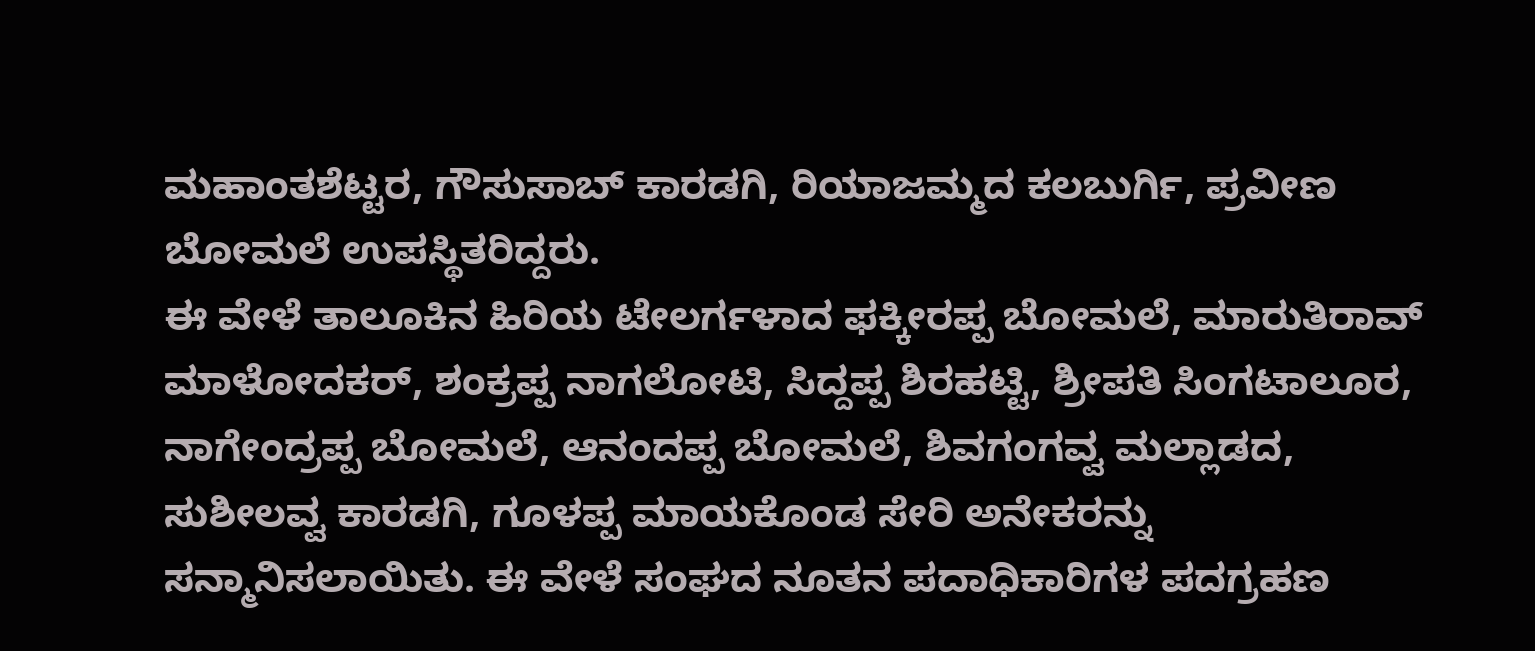ಮಹಾಂತಶೆಟ್ಟರ, ಗೌಸುಸಾಬ್ ಕಾರಡಗಿ, ರಿಯಾಜಮ್ಮದ ಕಲಬುರ್ಗಿ, ಪ್ರವೀಣ ಬೋಮಲೆ ಉಪಸ್ಥಿತರಿದ್ದರು.
ಈ ವೇಳೆ ತಾಲೂಕಿನ ಹಿರಿಯ ಟೇಲರ್ಗಳಾದ ಫಕ್ಕೀರಪ್ಪ ಬೋಮಲೆ, ಮಾರುತಿರಾವ್ ಮಾಳೋದಕರ್, ಶಂಕ್ರಪ್ಪ ನಾಗಲೋಟಿ, ಸಿದ್ದಪ್ಪ ಶಿರಹಟ್ಟಿ, ಶ್ರೀಪತಿ ಸಿಂಗಟಾಲೂರ, ನಾಗೇಂದ್ರಪ್ಪ ಬೋಮಲೆ, ಆನಂದಪ್ಪ ಬೋಮಲೆ, ಶಿವಗಂಗವ್ವ ಮಲ್ಲಾಡದ, ಸುಶೀಲವ್ವ ಕಾರಡಗಿ, ಗೂಳಪ್ಪ ಮಾಯಕೊಂಡ ಸೇರಿ ಅನೇಕರನ್ನು ಸನ್ಮಾನಿಸಲಾಯಿತು. ಈ ವೇಳೆ ಸಂಘದ ನೂತನ ಪದಾಧಿಕಾರಿಗಳ ಪದಗ್ರಹಣ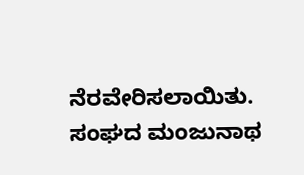ನೆರವೇರಿಸಲಾಯಿತು. ಸಂಘದ ಮಂಜುನಾಥ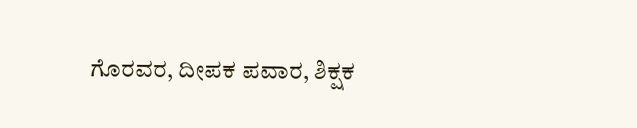ಗೊರವರ, ದೀಪಕ ಪವಾರ, ಶಿಕ್ಷಕ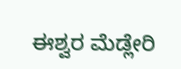ಈಶ್ವರ ಮೆಡ್ಲೇರಿ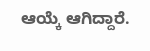ಆಯ್ಕೆ ಆಗಿದ್ದಾರೆ.